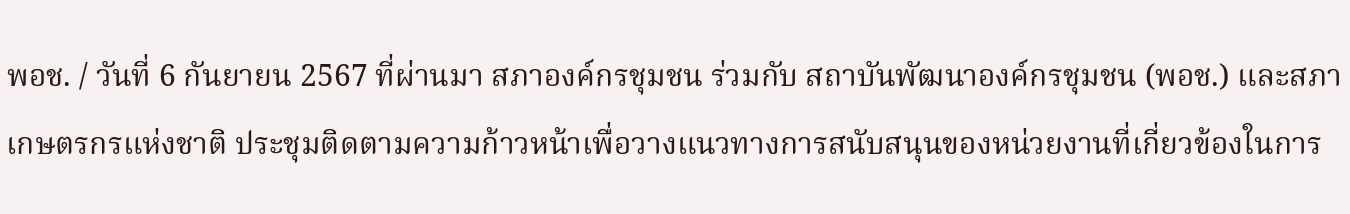พอช. / วันที่ 6 กันยายน 2567 ที่ผ่านมา สภาองค์กรชุมชน ร่วมกับ สถาบันพัฒนาองค์กรชุมชน (พอช.) และสภาเกษตรกรแห่งชาติ ประชุมติดตามความก้าวหน้าเพื่อวางแนวทางการสนับสนุนของหน่วยงานที่เกี่ยวข้องในการ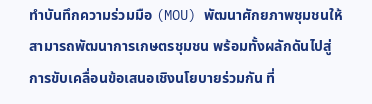ทำบันทึกความร่วมมือ (MOU) พัฒนาศักยภาพชุมชนให้สามารถพัฒนาการเกษตรชุมชน พร้อมทั้งผลักดันไปสู่การขับเคลื่อนข้อเสนอเชิงนโยบายร่วมกัน ที่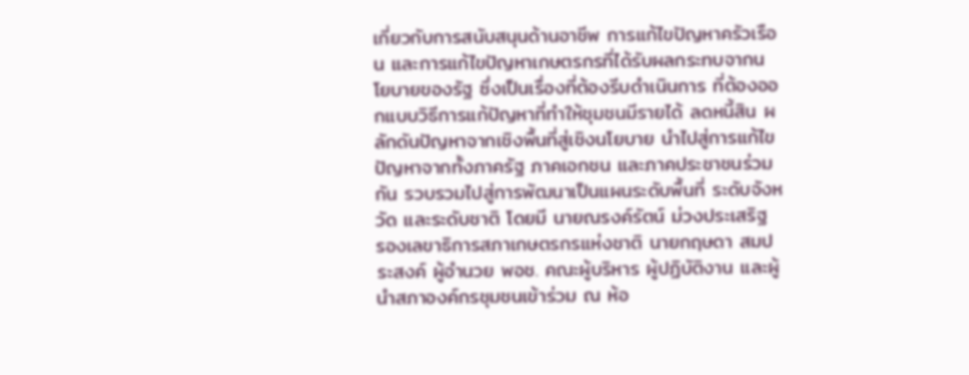เกี่ยวกับการสนับสนุนด้านอาชีพ การแก้ไขปัญหาครัวเรือน และการแก้ไขปัญหาเกษตรกรที่ได้รับผลกระทบจากนโยบายของรัฐ ซึ่งเป็นเรื่องที่ต้องรีบดำเนินการ ที่ต้องออกแบบวิธีการแก้ปัญหาที่ทำให้ชุมชนมีรายได้ ลดหนี้สิน ผลักดันปัญหาจากเชิงพื้นที่สู่เชิงนโยบาย นำไปสู่การแก้ไขปัญหาจากทั้งภาครัฐ ภาคเอกชน และภาคประชาชนร่วมกัน รวบรวมไปสู่การพัฒนาเป็นแผนระดับพื้นที่ ระดับจังหวัด และระดับชาติ โดยมี นายณรงค์รัตน์ ม่วงประเสริฐ รองเลขาธิการสภาเกษตรกรแห่งชาติ นายกฤษดา สมประสงค์ ผู้อำนวย พอช. คณะผู้บริหาร ผู้ปฏิบัติงาน และผู้นำสภาองค์กรชุมชนเข้าร่วม ณ ห้อ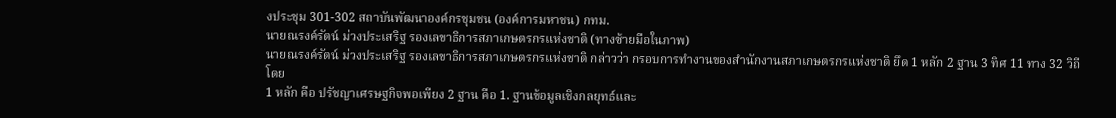งประชุม 301-302 สถาบันพัฒนาองค์กรชุมชน (องค์การมหาชน) กทม.
นายณรงค์รัตน์ ม่วงประเสริฐ รองเลขาธิการสภาเกษตรกรแห่งชาติ (ทางซ้ายมือในภาพ)
นายณรงค์รัตน์ ม่วงประเสริฐ รองเลขาธิการสภาเกษตรกรแห่งชาติ กล่าวว่า กรอบการทำงานของสำนักงานสภาเกษตรกรแห่งชาติ ยึด 1 หลัก 2 ฐาน 3 ทิศ 11 ทาง 32 วิถี โดย
1 หลัก คือ ปรัชญาเศรษฐกิจพอเพียง 2 ฐาน คือ 1. ฐานข้อมูลเชิงกลยุทธ์และ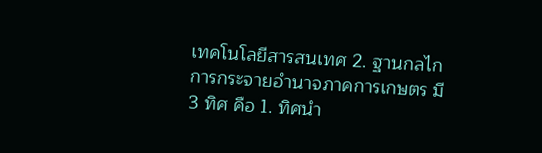เทคโนโลยีสารสนเทศ 2. ฐานกลไกการกระจายอำนาจภาคการเกษตร มี 3 ทิศ คือ 1. ทิศนำ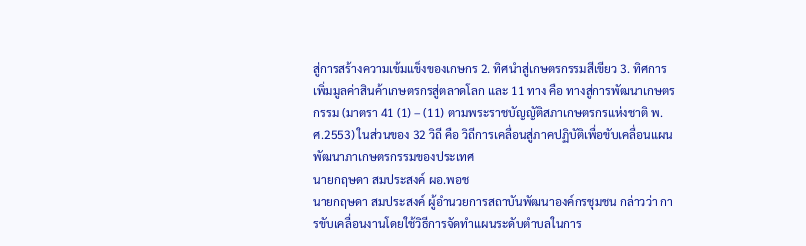สู่การสร้างความเข้มแข็งของเกษกร 2. ทิศนำสู่เกษตรกรรมสีเขียว 3. ทิศการเพิ่มมูลค่าสินค้าเกษตรกรสู่ตลาดโลก และ 11 ทาง คือ ทางสู่การพัฒนาเกษตรกรรม (มาตรา 41 (1) – (11) ตามพระราชบัญญัติสภาเกษตรกรแห่งชาติ พ.ศ.2553) ในส่วนของ 32 วิถี คือ วิถีการเคลื่อนสู่ภาคปฏิบัติเพื่อขับเคลื่อนแผนพัฒนาภาเกษตรกรรมของประเทศ
นายกฤษดา สมประสงค์ ผอ.พอช
นายกฤษดา สมประสงค์ ผู้อำนวยการสถาบันพัฒนาองค์กรชุมชน กล่าวว่า การขับเคลื่อนงานโดยใช้วิธีการจัดทำแผนระดับตำบลในการ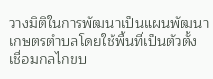วางมิติในการพัฒนาเป็นแผนพัฒนาเกษตรตำบลโดยใช้พื้นที่เป็นตัวตั้ง เชื่อมกลไกขบ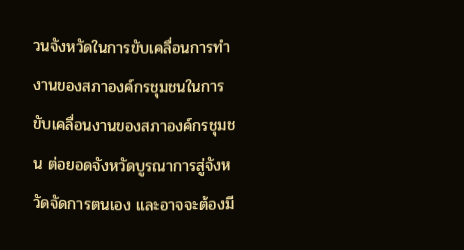วนจังหวัดในการขับเคลื่อนการทำงานของสภาองค์กรชุมชนในการขับเคลื่อนงานของสภาองค์กรชุมชน ต่อยอดจังหวัดบูรณาการสู่จังหวัดจัดการตนเอง และอาจจะต้องมี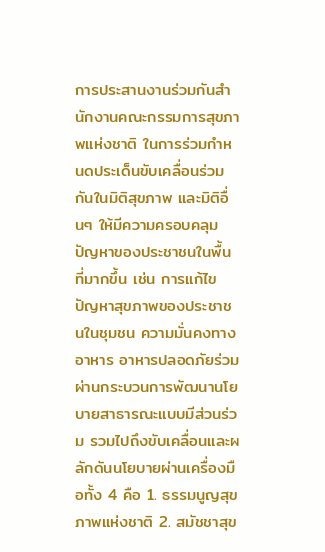การประสานงานร่วมกันสำนักงานคณะกรรมการสุขภาพแห่งชาติ ในการร่วมกำหนดประเด็นขับเคลื่อนร่วมกันในมิติสุขภาพ และมิติอื่นๆ ให้มีความครอบคลุมปัญหาของประชาชนในพื้นที่มากขึ้น เช่น การแก้ไขปัญหาสุขภาพของประชาชนในชุมชน ความมั่นคงทางอาหาร อาหารปลอดภัยร่วม ผ่านกระบวนการพัฒนานโยบายสาธารณะแบบมีส่วนร่วม รวมไปถึงขับเคลื่อนและผลักดันนโยบายผ่านเครื่องมือทั้ง 4 คือ 1. ธรรมนูญสุขภาพแห่งชาติ 2. สมัชชาสุข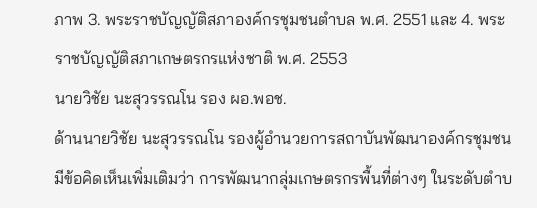ภาพ 3. พระราชบัญญัติสภาองค์กรชุมชนตำบล พ.ศ. 2551 และ 4. พระราชบัญญัติสภาเกษตรกรแห่งชาติ พ.ศ. 2553
นายวิชัย นะสุวรรณโน รอง ผอ.พอช.
ด้านนายวิชัย นะสุวรรณโน รองผู้อำนวยการสถาบันพัฒนาองค์กรชุมชน มีข้อคิดเห็นเพิ่มเติมว่า การพัฒนากลุ่มเกษตรกรพื้นที่ต่างๆ ในระดับตำบ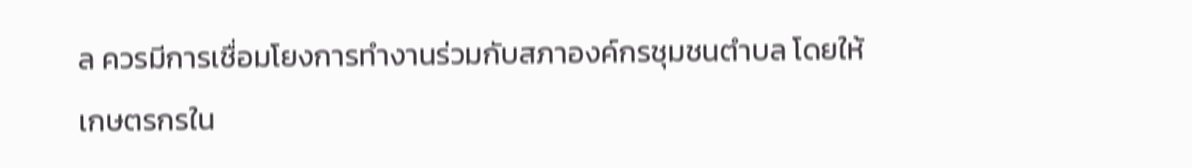ล ควรมีการเชื่อมโยงการทำงานร่วมกับสภาองค์กรชุมชนตำบล โดยให้เกษตรกรใน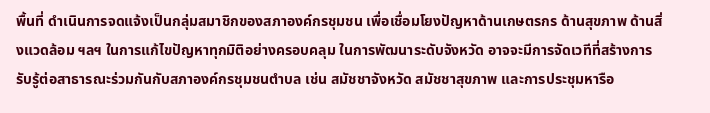พื้นที่ ดำเนินการจดแจ้งเป็นกลุ่มสมาชิกของสภาองค์กรชุมชน เพื่อเชื่อมโยงปัญหาด้านเกษตรกร ด้านสุขภาพ ด้านสิ่งแวดล้อม ฯลฯ ในการแก้ไขปัญหาทุกมิติอย่างครอบคลุม ในการพัฒนาระดับจังหวัด อาจจะมีการจัดเวทีที่สร้างการรับรู้ต่อสาธารณะร่วมกันกับสภาองค์กรชุมชนตำบล เช่น สมัชชาจังหวัด สมัชชาสุขภาพ และการประชุมหารือ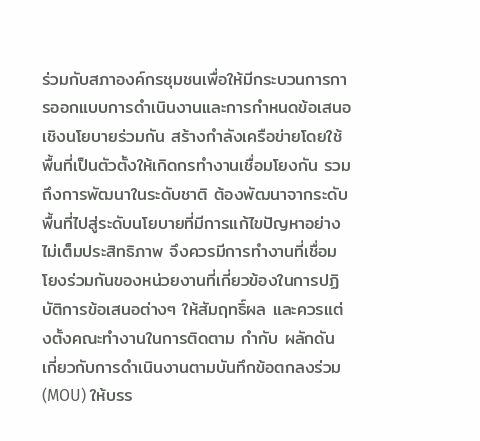ร่วมกับสภาองค์กรชุมชนเพื่อให้มีกระบวนการการออกแบบการดำเนินงานและการกำหนดข้อเสนอเชิงนโยบายร่วมกัน สร้างกำลังเครือข่ายโดยใช้พื้นที่เป็นตัวตั้งให้เกิดกรทำงานเชื่อมโยงกัน รวมถึงการพัฒนาในระดับชาติ ต้องพัฒนาจากระดับพื้นที่ไปสู่ระดับนโยบายที่มีการแก้ไขปัญหาอย่างไม่เต็มประสิทธิภาพ จึงควรมีการทำงานที่เชื่อมโยงร่วมกันของหน่วยงานที่เกี่ยวข้องในการปฏิบัติการข้อเสนอต่างๆ ให้สัมฤทธิ์ผล และควรแต่งตั้งคณะทำงานในการติดตาม กำกับ ผลักดัน เกี่ยวกับการดำเนินงานตามบันทึกข้อตกลงร่วม (MOU) ให้บรร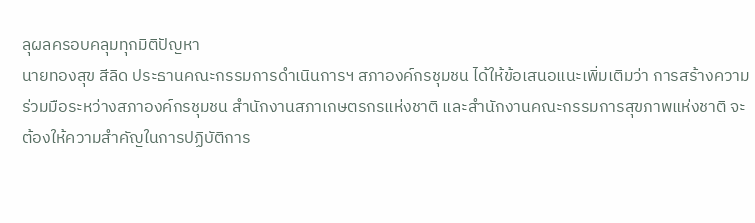ลุผลครอบคลุมทุกมิติปัญหา
นายทองสุข สีลิด ประธานคณะกรรมการดำเนินการฯ สภาองค์กรชุมชน ได้ให้ข้อเสนอแนะเพิ่มเติมว่า การสร้างความร่วมมือระหว่างสภาองค์กรชุมชน สำนักงานสภาเกษตรกรแห่งชาติ และสำนักงานคณะกรรมการสุขภาพแห่งชาติ จะต้องให้ความสำคัญในการปฏิบัติการ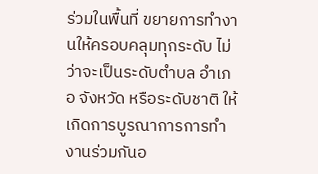ร่วมในพื้นที่ ขยายการทำงานให้ครอบคลุมทุกระดับ ไม่ว่าจะเป็นระดับตำบล อำเภอ จังหวัด หรือระดับชาติ ให้เกิดการบูรณาการการทำงานร่วมกันอ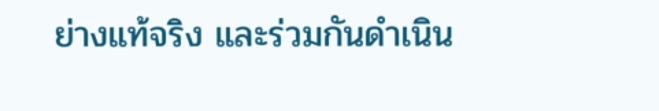ย่างแท้จริง และร่วมกันดำเนิน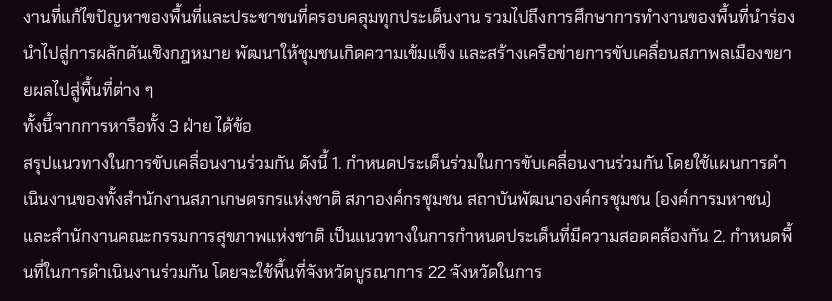งานที่แก้ไขปัญหาของพื้นที่และประชาชนที่ครอบคลุมทุกประเด็นงาน รวมไปถึงการศึกษาการทำงานของพื้นที่นำร่อง นำไปสู่การผลักดันเชิงกฎหมาย พัฒนาให้ชุมชนเกิดความเข้มแข็ง และสร้างเครือข่ายการขับเคลื่อนสภาพลเมืองขยายผลไปสู่พื้นที่ต่าง ๆ
ทั้งนี้จากการหารือทั้ง 3 ฝ่าย ได้ข้อ
สรุปแนวทางในการขับเคลื่อนงานร่วมกัน ดังนี้ 1. กำหนดประเด็นร่วมในการขับเคลื่อนงานร่วมกัน โดยใช้แผนการดำเนินงานของทั้งสำนักงานสภาเกษตรกรแห่งชาติ สภาองค์กรชุมชน สถาบันพัฒนาองค์กรชุมชน (องค์การมหาชน) และสำนักงานคณะกรรมการสุขภาพแห่งชาติ เป็นแนวทางในการกำหนดประเด็นที่มีความสอดคล้องกัน 2. กำหนดพื้นที่ในการดำเนินงานร่วมกัน โดยจะใช้พื้นที่จังหวัดบูรณาการ 22 จังหวัดในการ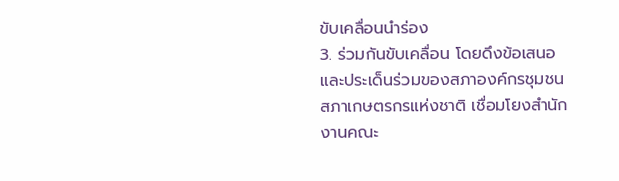ขับเคลื่อนนำร่อง
3. ร่วมกันขับเคลื่อน โดยดึงข้อเสนอและประเด็นร่วมของสภาองค์กรชุมชน สภาเกษตรกรแห่งชาติ เชื่อมโยงสำนักงานคณะ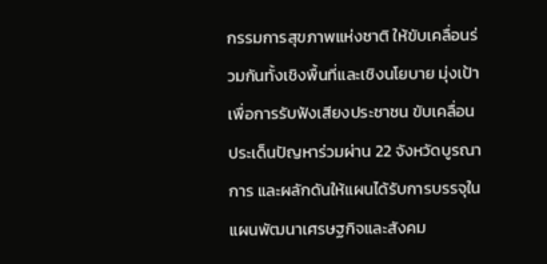กรรมการสุขภาพแห่งชาติ ให้ขับเคลื่อนร่วมกันทั้งเชิงพื้นที่และเชิงนโยบาย มุ่งเป้าเพื่อการรับฟังเสียงประชาชน ขับเคลื่อนประเด็นปัญหาร่วมผ่าน 22 จังหวัดบูรณาการ และผลักดันให้แผนได้รับการบรรจุในแผนพัฒนาเศรษฐกิจและสังคม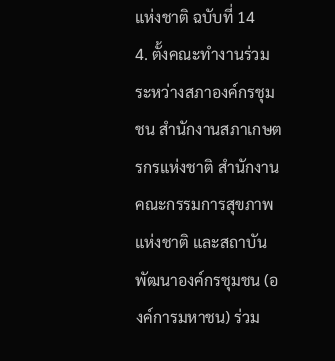แห่งชาติ ฉบับที่ 14
4. ตั้งคณะทำงานร่วมระหว่างสภาองค์กรชุมชน สำนักงานสภาเกษตรกรแห่งชาติ สำนักงานคณะกรรมการสุขภาพแห่งชาติ และสถาบันพัฒนาองค์กรชุมชน (องค์การมหาชน) ร่วม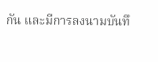กัน และมีการลงนามบันทึ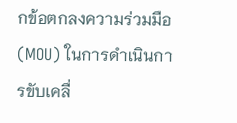กข้อตกลงความร่วมมือ (MOU) ในการดำเนินการขับเคลื่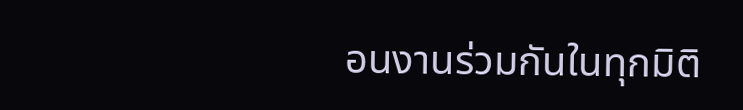อนงานร่วมกันในทุกมิติ